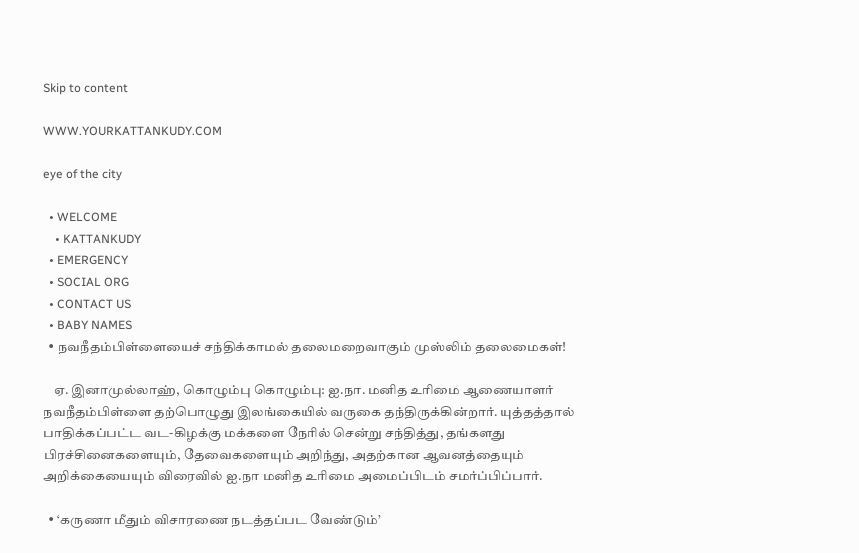Skip to content

WWW.YOURKATTANKUDY.COM

eye of the city

  • WELCOME
    • KATTANKUDY
  • EMERGENCY
  • SOCIAL ORG
  • CONTACT US
  • BABY NAMES
  • நவநீதம்பிள்ளையைச் சந்திக்காமல் தலைமறைவாகும் முஸ்லிம் தலைமைகள்!

    ஏ. இனாமுல்லாஹ், கொழும்பு கொழும்பு: ஐ.நா. மனித உரிமை ஆணையாளர் நவநீதம்பிள்ளை தற்பொழுது இலங்கையில் வருகை தந்திருக்கின்றார். யுத்தத்தால் பாதிக்கப்பட்ட வட-கிழக்கு மக்களை நேரில் சென்று சந்தித்து, தங்களது பிரச்சினைகளையும், தேவைகளையும் அறிந்து, அதற்கான ஆவனத்தையும் அறிக்கையையும் விரைவில் ஐ.நா மனித உரிமை அமைப்பிடம் சமர்ப்பிப்பார்.

  • ‘கருணா மீதும் விசாரணை நடத்தப்பட வேண்டும்’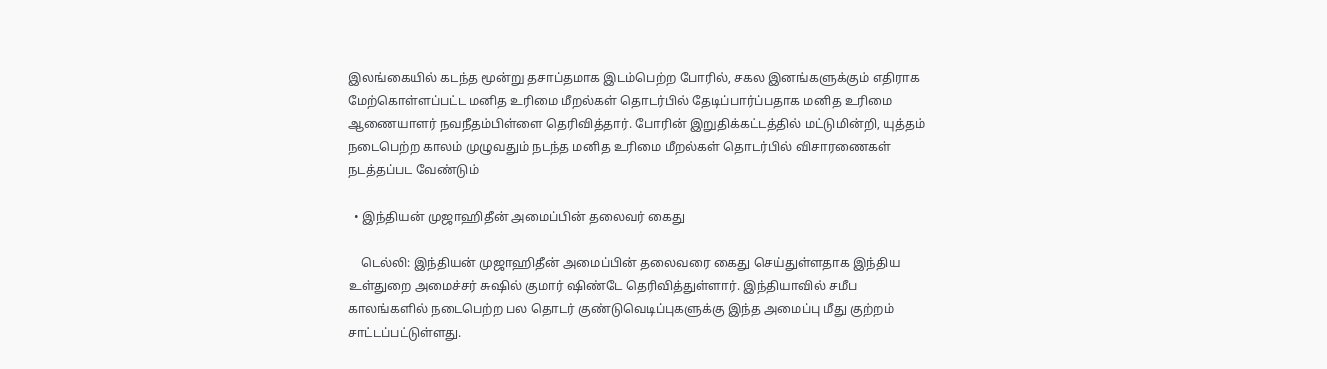இலங்கையில் கடந்த மூன்று தசாப்தமாக இடம்பெற்ற போரில், சகல இனங்களுக்கும் எதிராக மேற்கொள்ளப்பட்ட மனித உரிமை மீறல்கள் தொடர்பில் தேடிப்பார்ப்பதாக மனித உரிமை ஆணையாளர் நவநீதம்பிள்ளை தெரிவித்தார். போரின் இறுதிக்கட்டத்தில் மட்டுமின்றி, யுத்தம் நடைபெற்ற காலம் முழுவதும் நடந்த மனித உரிமை மீறல்கள் தொடர்பில் விசாரணைகள் நடத்தப்பட வேண்டும்

  • இந்தியன் முஜாஹிதீன் அமைப்பின் தலைவர் கைது

    டெல்லி: இந்தியன் முஜாஹிதீன் அமைப்பின் தலைவரை கைது செய்துள்ளதாக இந்திய உள்துறை அமைச்சர் சுஷில் குமார் ஷிண்டே தெரிவித்துள்ளார். இந்தியாவில் சமீப காலங்களில் நடைபெற்ற பல தொடர் குண்டுவெடிப்புகளுக்கு இந்த அமைப்பு மீது குற்றம் சாட்டப்பட்டுள்ளது.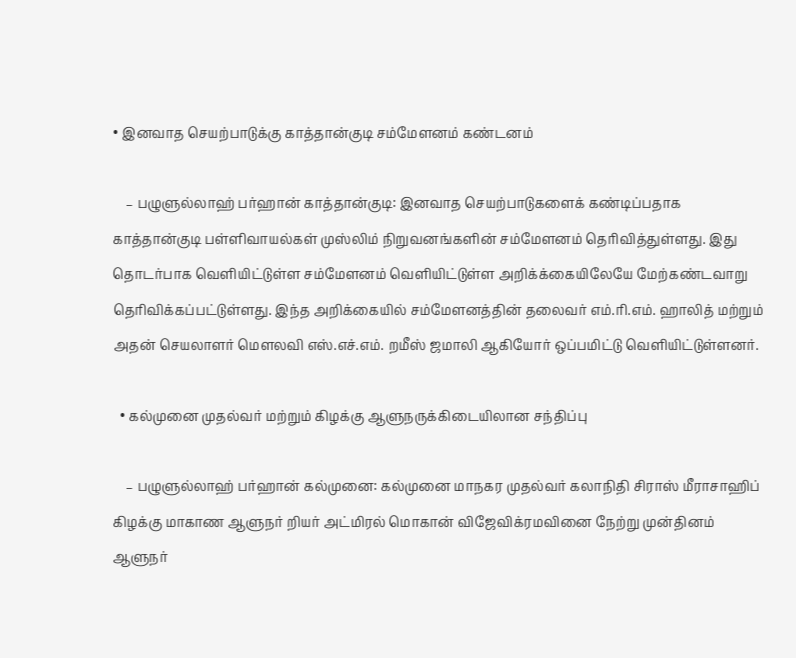• இனவாத செயற்பாடுக்கு காத்தான்குடி சம்மேளனம் கண்டனம்

    – பழுளுல்லாஹ் பர்ஹான் காத்தான்குடி: இனவாத செயற்பாடுகளைக் கண்டிப்பதாக காத்தான்குடி பள்ளிவாயல்கள் முஸ்லிம் நிறுவனங்களின் சம்மேளனம் தெரிவித்துள்ளது. இது தொடர்பாக வெளியிட்டுள்ள சம்மேளனம் வெளியிட்டுள்ள அறிக்க்கையிலேயே மேற்கண்டவாறு தெரிவிக்கப்பட்டுள்ளது. இந்த அறிக்கையில் சம்மேளனத்தின் தலைவர் எம்.ரி.எம். ஹாலித் மற்றும் அதன் செயலாளர் மௌலவி எஸ்.எச்.எம். றமீஸ் ஜமாலி ஆகியோர் ஒப்பமிட்டு வெளியிட்டுள்ளனர்.

  • கல்முனை முதல்வர் மற்றும் கிழக்கு ஆளுநருக்கிடையிலான சந்திப்பு

    – பழுளுல்லாஹ் பர்ஹான் கல்முனை: கல்முனை மாநகர முதல்வர் கலாநிதி சிராஸ் மீராசாஹிப் கிழக்கு மாகாண ஆளுநர் றியர் அட்மிரல் மொகான் விஜேவிக்ரமவினை நேற்று முன்தினம்  ஆளுநர்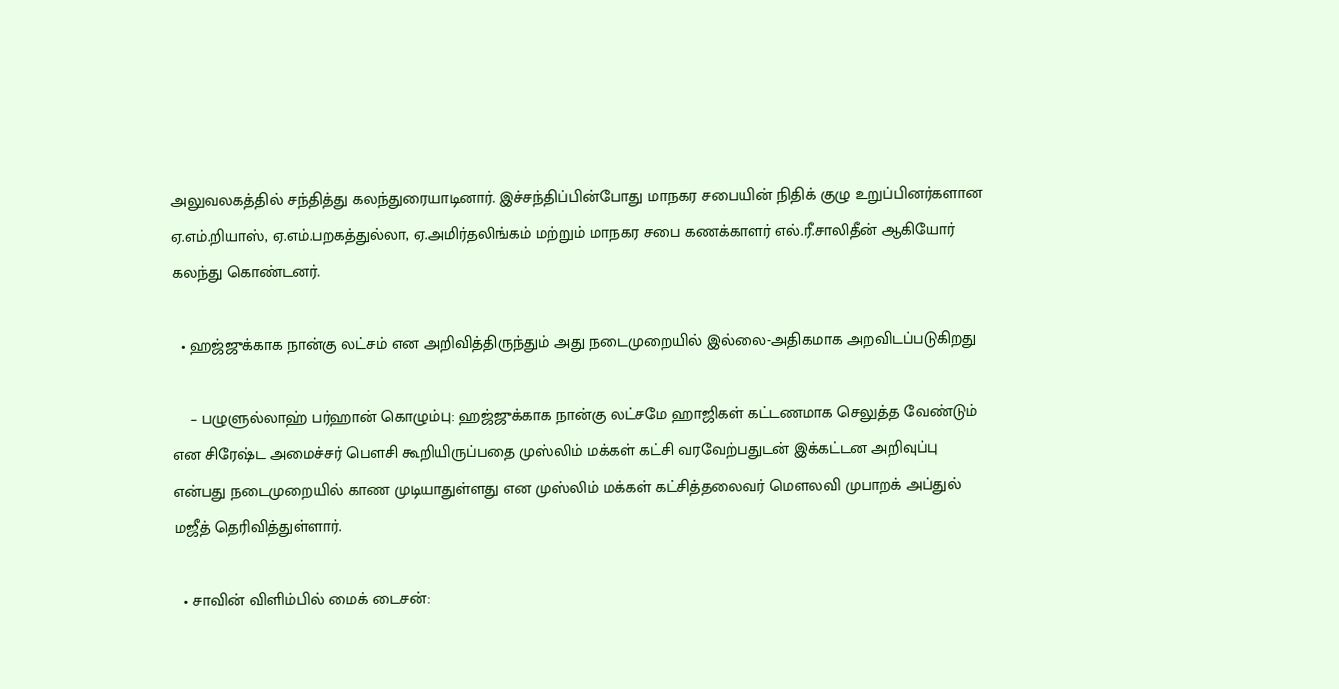அலுவலகத்தில் சந்தித்து கலந்துரையாடினார். இச்சந்திப்பின்போது மாநகர சபையின் நிதிக் குழு உறுப்பினர்களான ஏ.எம்.றியாஸ், ஏ.எம்.பறகத்துல்லா, ஏ.அமிர்தலிங்கம் மற்றும் மாநகர சபை கணக்காளர் எல்.ரீ.சாலிதீன் ஆகியோர் கலந்து கொண்டனர்.

  • ஹஜ்ஜுக்காக நான்கு லட்சம் என அறிவித்திருந்தும் அது நடைமுறையில் இல்லை-அதிகமாக அறவிடப்படுகிறது

    – பழுளுல்லாஹ் பர்ஹான் கொழும்பு: ஹஜ்ஜுக்காக நான்கு லட்சமே ஹாஜிகள் கட்டணமாக செலுத்த வேண்டும் என சிரேஷ்ட அமைச்சர் பௌசி கூறியிருப்பதை முஸ்லிம் மக்கள் கட்சி வரவேற்பதுடன் இக்கட்டன அறிவுப்பு என்பது நடைமுறையில் காண முடியாதுள்ளது என முஸ்லிம் மக்கள் கட்சித்தலைவர் மௌலவி முபாறக் அப்துல் மஜீத் தெரிவித்துள்ளார்.

  • சாவின் விளிம்பில் மைக் டைசன்: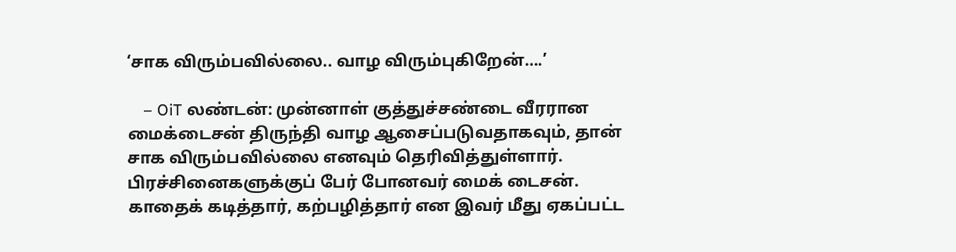‘சாக விரும்பவில்லை.. வாழ விரும்புகிறேன்….’

    – OiT லண்டன்: முன்னாள் குத்துச்சண்டை வீரரான மைக்டைசன் திருந்தி வாழ ஆசைப்படுவதாகவும், தான் சாக விரும்பவில்லை எனவும் தெரிவித்துள்ளார். பிரச்சினைகளுக்குப் பேர் போனவர் மைக் டைசன். காதைக் கடித்தார், கற்பழித்தார் என இவர் மீது ஏகப்பட்ட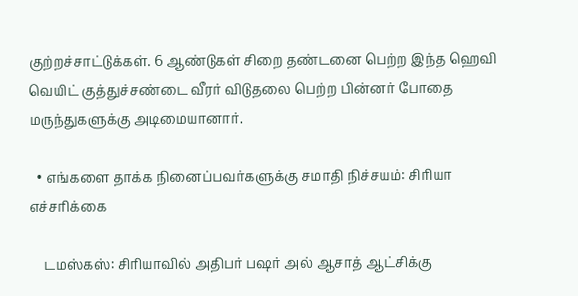குற்றச்சாட்டுக்கள். 6 ஆண்டுகள் சிறை தண்டனை பெற்ற இந்த ஹெவி வெயிட் குத்துச்சண்டை வீரர் விடுதலை பெற்ற பின்னர் போதை மருந்துகளுக்கு அடிமையானார்.

  • எங்களை தாக்க நினைப்பவர்களுக்கு சமாதி நிச்சயம்: சிரியா எச்சரிக்கை

    டமஸ்கஸ்: சிரியாவில் அதிபர் பஷர் அல் ஆசாத் ஆட்சிக்கு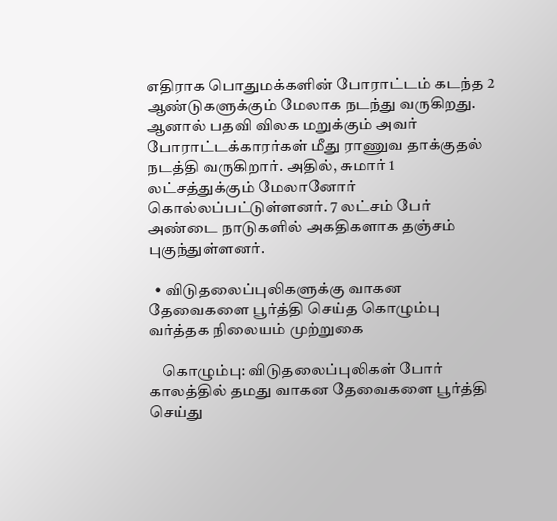எதிராக பொதுமக்களின் போராட்டம் கடந்த 2 ஆண்டுகளுக்கும் மேலாக நடந்து வருகிறது. ஆனால் பதவி விலக மறுக்கும் அவர் போராட்டக்காரர்கள் மீது ராணுவ தாக்குதல் நடத்தி வருகிறார். அதில், சுமார் 1 லட்சத்துக்கும் மேலானோர் கொல்லப்பட்டுள்ளனர். 7 லட்சம் பேர் அண்டை நாடுகளில் அகதிகளாக தஞ்சம் புகுந்துள்ளனர்.

  • விடுதலைப்புலிகளுக்கு வாகன தேவைகளை பூர்த்தி செய்த கொழும்பு வர்த்தக நிலையம் முற்றுகை

    கொழும்பு: விடுதலைப்புலிகள் போர் காலத்தில் தமது வாகன தேவைகளை பூர்த்தி செய்து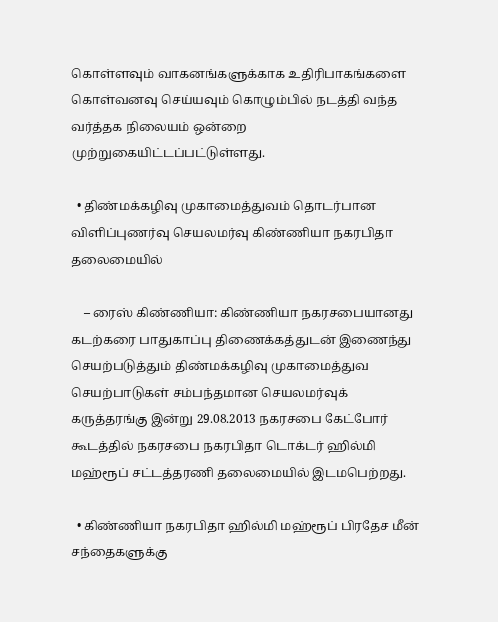கொள்ளவும் வாகனங்களுக்காக உதிரிபாகங்களை கொள்வனவு செய்யவும் கொழும்பில் நடத்தி வந்த வர்த்தக நிலையம் ஒன்றை முற்றுகையிட்டப்பட்டுள்ளது.

  • திண்மக்கழிவு முகாமைத்துவம் தொடர்பான விளிப்புணர்வு செயலமர்வு கிண்ணியா நகரபிதா தலைமையில்

    – ரைஸ் கிண்ணியா: கிண்ணியா நகரசபையானது கடற்கரை பாதுகாப்பு திணைக்கத்துடன் இணைந்து செயற்படுத்தும் திண்மக்கழிவு முகாமைத்துவ செயற்பாடுகள் சம்பந்தமான செயலமர்வுக் கருத்தரங்கு இன்று 29.08.2013 நகரசபை கேட்போர் கூடத்தில் நகரசபை நகரபிதா டொக்டர் ஹில்மி மஹ்ரூப் சட்டத்தரணி தலைமையில் இடமபெற்றது.

  • கிண்ணியா நகரபிதா ஹில்மி மஹ்ரூப் பிரதேச மீன் சந்தைகளுக்கு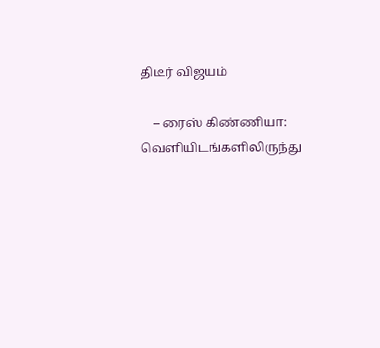திடீர் விஜயம்

    – ரைஸ் கிண்ணியா: வெளியிடங்களிலிருந்து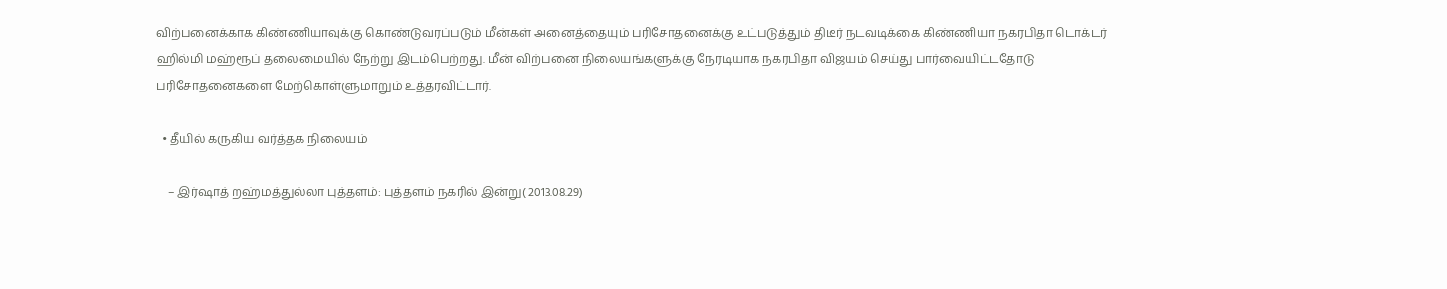விற்பனைக்காக கிண்ணியாவுக்கு கொண்டுவரப்படும் மீன்கள் அனைத்தையும் பரிசோதனைக்கு உட்படுத்தும் திடீர் நடவடிக்கை கிண்ணியா நகரபிதா டொக்டர் ஹில்மி மஹ்ரூப் தலைமையில் நேற்று இடம்பெற்றது. மீன் விற்பனை நிலையங்களுக்கு நேரடியாக நகரபிதா விஜயம் செய்து பார்வையிட்டதோடு பரிசோதனைகளை மேற்கொள்ளுமாறும் உத்தரவிட்டார்.

  • தீயில் கருகிய வர்த்தக நிலையம்

    – இர்ஷாத் றஹ்மத்துல்லா புத்தளம்: புத்தளம் நகரில் இன்று( 2013.08.29)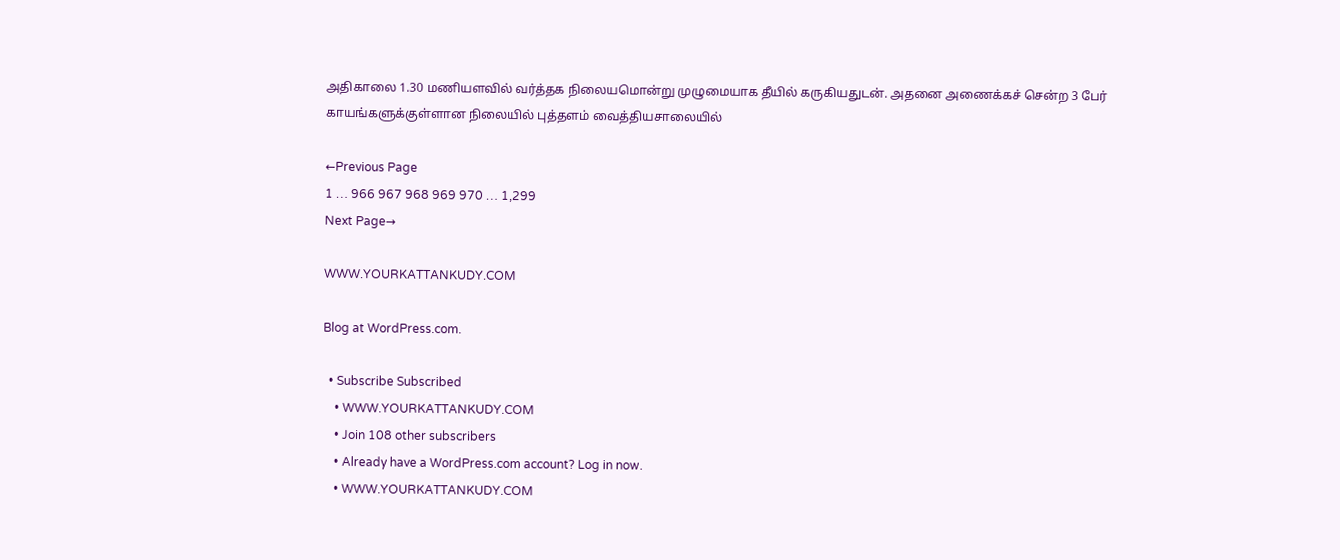அதிகாலை 1.30 மணியளவில் வர்த்தக நிலையமொன்று முழுமையாக தீயில் கருகியதுடன். அதனை அணைக்கச் சென்ற 3 பேர் காயங்களுக்குள்ளான நிலையில் புத்தளம் வைத்தியசாலையில்

←Previous Page
1 … 966 967 968 969 970 … 1,299
Next Page→

WWW.YOURKATTANKUDY.COM

Blog at WordPress.com.

  • Subscribe Subscribed
    • WWW.YOURKATTANKUDY.COM
    • Join 108 other subscribers
    • Already have a WordPress.com account? Log in now.
    • WWW.YOURKATTANKUDY.COM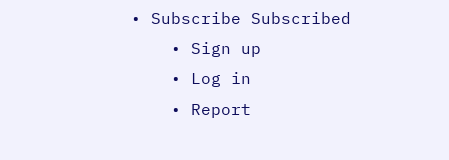• Subscribe Subscribed
    • Sign up
    • Log in
    • Report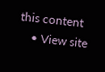this content
    • View site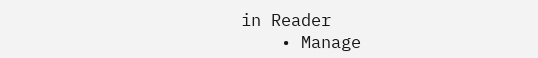in Reader
    • Manage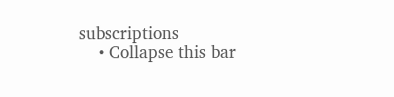subscriptions
    • Collapse this bar